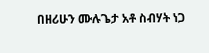በዘሪሁን ሙሉጌታ አቶ ስብሃት ነጋ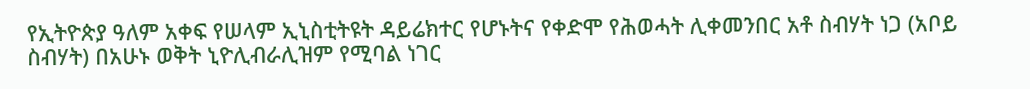የኢትዮጵያ ዓለም አቀፍ የሠላም ኢኒስቲትዩት ዳይሬክተር የሆኑትና የቀድሞ የሕወሓት ሊቀመንበር አቶ ስብሃት ነጋ (አቦይ ስብሃት) በአሁኑ ወቅት ኒዮሊብራሊዝም የሚባል ነገር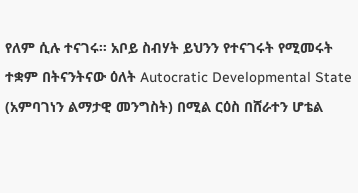የለም ሲሉ ተናገሩ። አቦይ ስብሃት ይህንን የተናገሩት የሚመሩት ተቋም በትናንትናው ዕለት Autocratic Developmental State (አምባገነን ልማታዊ መንግስት) በሚል ርዕስ በሸራተን ሆቴል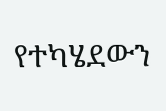የተካሄደውን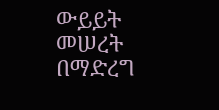ውይይት መሠረት በማድረግ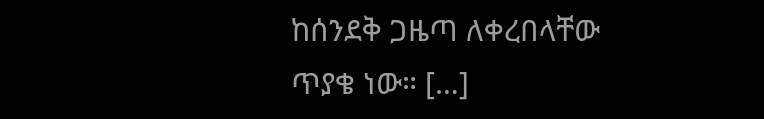ከሰንደቅ ጋዜጣ ለቀረበላቸው ጥያቄ ነው። […]